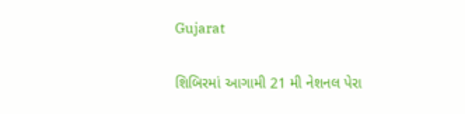Gujarat

શિબિરમાં આગામી 21 મી નેશનલ પેરા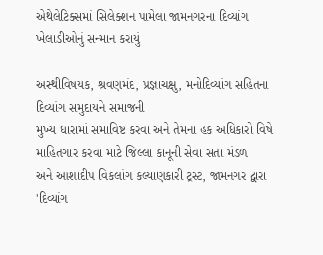એથેલેટિક્સમાં સિલેક્શન પામેલા જામનગરના દિવ્યાંગ ખેલાડીઓનું સન્માન કરાયું

અસ્થીવિષયક, શ્રવણમંદ, પ્રજ્ઞાચક્ષુ, મનોદિવ્યાંગ સહિતના દિવ્યાંગ સમુદાયને સમાજની
મુખ્ય ધારામાં સમાવિષ્ટ કરવા અને તેમના હક અધિકારો વિષે માહિતગાર કરવા માટે જિલ્લા કાનૂની સેવા સતા મંડળ
અને આશાદીપ વિકલાંગ કલ્યાણકારી ટ્રસ્ટ, જામનગર દ્વારા 'દિવ્યાંગ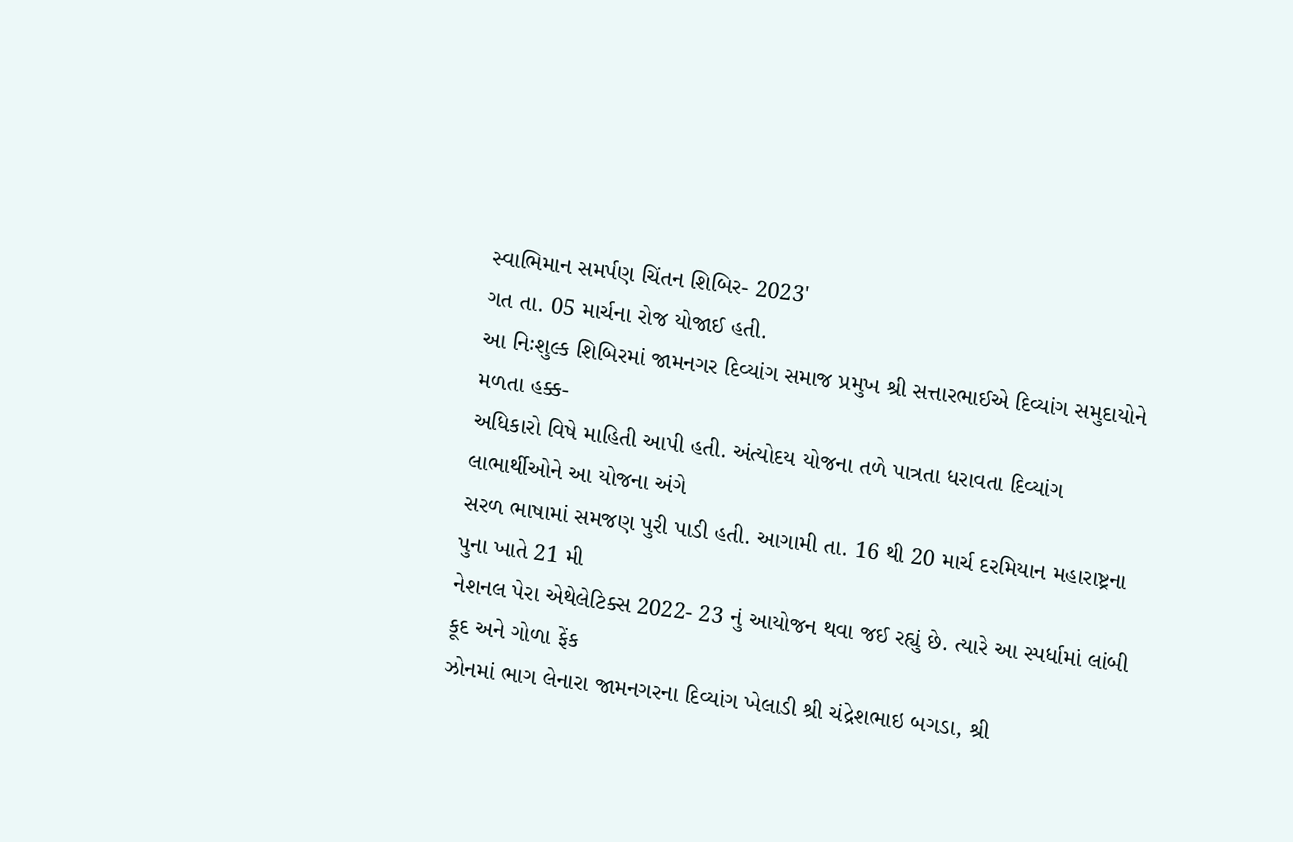સ્વાભિમાન સમર્પણ ચિંતન શિબિર- 2023'
ગત તા. 05 માર્ચના રોજ યોજાઈ હતી.
આ નિઃશુલ્ક શિબિરમાં જામનગર દિવ્યાંગ સમાજ પ્રમુખ શ્રી સત્તારભાઈએ દિવ્યાંગ સમુદાયોને મળતા હક્ક-
અધિકારો વિષે માહિતી આપી હતી. અંત્યોદય યોજના તળે પાત્રતા ધરાવતા દિવ્યાંગ લાભાર્થીઓને આ યોજના અંગે
સરળ ભાષામાં સમજણ પુરી પાડી હતી. આગામી તા. 16 થી 20 માર્ચ દરમિયાન મહારાષ્ટ્રના પુના ખાતે 21 મી
નેશનલ પેરા એથેલેટિક્સ 2022- 23 નું આયોજન થવા જઈ રહ્યું છે. ત્યારે આ સ્પર્ધામાં લાંબી કૂદ અને ગોળા ફેંક
ઝોનમાં ભાગ લેનારા જામનગરના દિવ્યાંગ ખેલાડી શ્રી ચંદ્રેશભાઇ બગડા, શ્રી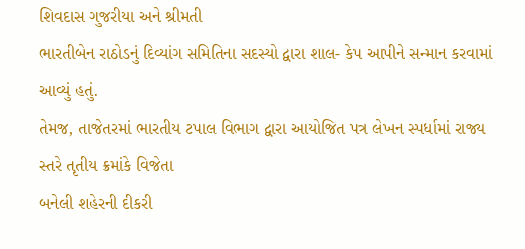શિવદાસ ગુજરીયા અને શ્રીમતી
ભારતીબેન રાઠોડનું દિવ્યાંગ સમિતિના સદસ્યો દ્વારા શાલ- કેપ આપીને સન્માન કરવામાં આવ્યું હતું.
તેમજ, તાજેતરમાં ભારતીય ટપાલ વિભાગ દ્વારા આયોજિત પત્ર લેખન સ્પર્ધામાં રાજ્ય સ્તરે તૃતીય ક્રમાંકે વિજેતા
બનેલી શહેરની દીકરી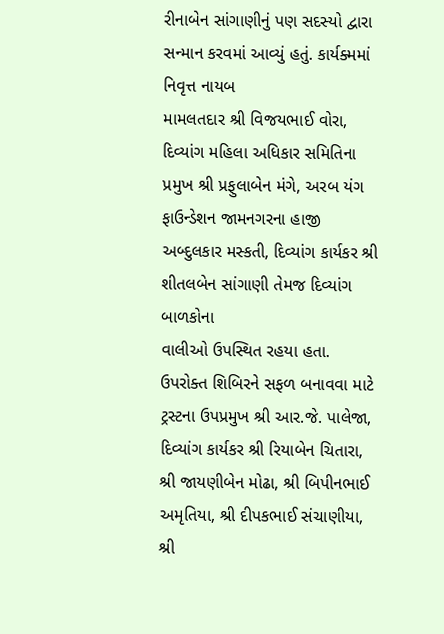રીનાબેન સાંગાણીનું પણ સદસ્યો દ્વારા સન્માન કરવમાં આવ્યું હતું. કાર્યક્મમાં નિવૃત્ત નાયબ
મામલતદાર શ્રી વિજયભાઈ વોરા, દિવ્યાંગ મહિલા અધિકાર સમિતિના પ્રમુખ શ્રી પ્રફુલાબેન મંગે, અરબ યંગ
ફાઉન્ડેશન જામનગરના હાજી અબ્દુલકાર મસ્કતી, દિવ્યાંગ કાર્યકર શ્રી શીતલબેન સાંગાણી તેમજ દિવ્યાંગ બાળકોના
વાલીઓ ઉપસ્થિત રહયા હતા.
ઉપરોક્ત શિબિરને સફળ બનાવવા માટે ટ્રસ્ટના ઉપપ્રમુખ શ્રી આર.જે. પાલેજા, દિવ્યાંગ કાર્યકર શ્રી રિયાબેન ચિતારા,
શ્રી જાયણીબેન મોઢા, શ્રી બિપીનભાઈ અમૃતિયા, શ્રી દીપકભાઈ સંચાણીયા, શ્રી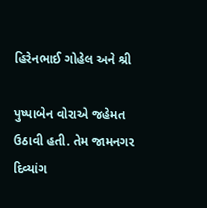હિરેનભાઈ ગોહેલ અને શ્રી

પુષ્પાબેન વોરાએ જહેમત ઉઠાવી હતી. તેમ જામનગર દિવ્યાંગ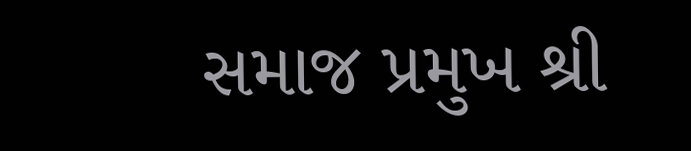સમાજ પ્રમુખ શ્રી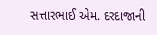સત્તારભાઈ એમ. દરદાજાની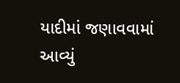યાદીમાં જણાવવામાં આવ્યું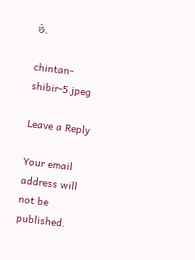છે.

chintan-shibir-5.jpeg

Leave a Reply

Your email address will not be published.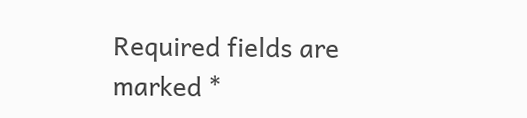Required fields are marked *